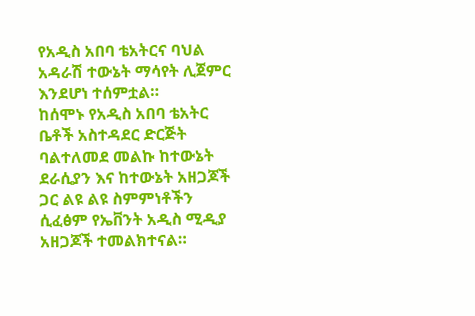የአዲስ አበባ ቴአትርና ባህል አዳራሽ ተውኔት ማሳየት ሊጀምር እንደሆነ ተሰምቷል።
ከሰሞኑ የአዲስ አበባ ቴአትር ቤቶች አስተዳደር ድርጅት ባልተለመደ መልኩ ከተውኔት ደራሲያን እና ከተውኔት አዘጋጆች ጋር ልዩ ልዩ ስምምነቶችን ሲፈፅም የኤቨንት አዲስ ሚዲያ አዘጋጆች ተመልክተናል።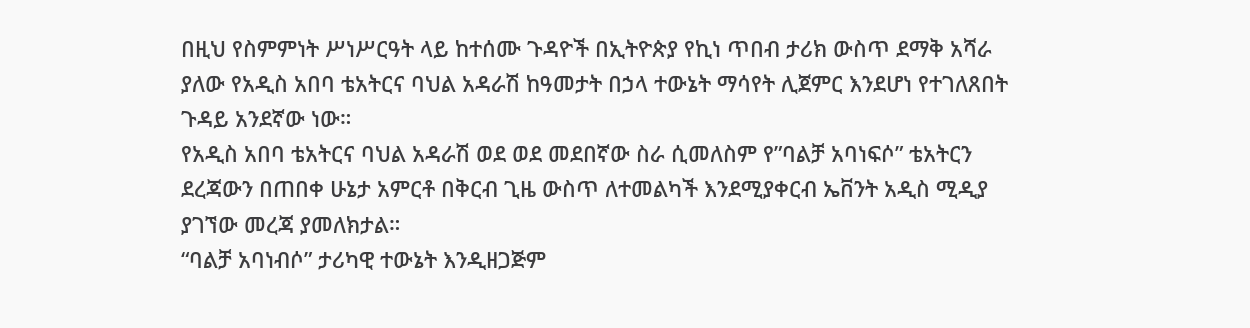በዚህ የስምምነት ሥነሥርዓት ላይ ከተሰሙ ጉዳዮች በኢትዮጵያ የኪነ ጥበብ ታሪክ ውስጥ ደማቅ አሻራ ያለው የአዲስ አበባ ቴአትርና ባህል አዳራሽ ከዓመታት በኃላ ተውኔት ማሳየት ሊጀምር እንደሆነ የተገለጸበት ጉዳይ አንደኛው ነው።
የአዲስ አበባ ቴአትርና ባህል አዳራሽ ወደ ወደ መደበኛው ስራ ሲመለስም የ”ባልቻ አባነፍሶ” ቴአትርን ደረጃውን በጠበቀ ሁኔታ አምርቶ በቅርብ ጊዜ ውስጥ ለተመልካች እንደሚያቀርብ ኤቨንት አዲስ ሚዲያ ያገኘው መረጃ ያመለክታል።
“ባልቻ አባነብሶ” ታሪካዊ ተውኔት እንዲዘጋጅም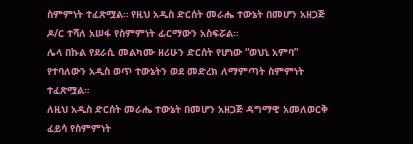ስምምነት ተፈጽሟል። የዚህ አዲስ ድርሰት መራሔ ተውኔት በመሆን አዘጋጅ ዶ/ር ተሻለ አሠፋ የስምምነት ፊርማውን አስፍሯል።
ሌላ በኩል የደራሲ መልካሙ ዘሪሁን ድርሰት የሆነው “ወህኒ አምባ” የተባለውን አዲስ ወጥ ተውኔትን ወደ መድረክ ለማምጣት ስምምነት ተፈጽሟል።
ለዚህ አዲስ ድርሰት መራሔ ተውኔት በመሆን አዘጋጅ ዳግማዊ አመለወርቅ ፈይሳ የስምምነት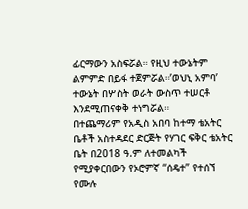ፊርማውን አስፍሯል። የዚህ ተውኔትም ልምምድ በይፋ ተጀምሯል።’ወህኒ አምባ’ ተውኔት በሦስት ወራት ውስጥ ተሠርቶ እንደሚጠናቀቅ ተነግሯል።
በተጨማሪም የአዲስ አበባ ከተማ ቴአትር ቤቶች አስተዳደር ድርጅት የሃገር ፍቅር ቴአትር ቤት በ2018 ዓ.ም ለተመልካች የሚያቀርበውን የኦሮምኛ “ሰዴተ” የተሰኘ የሙሉ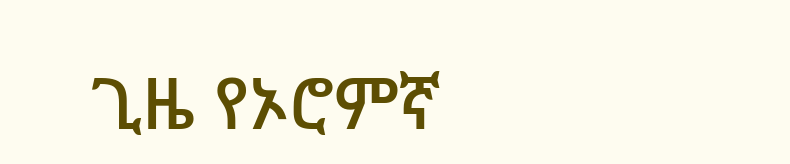ጊዜ የኦሮምኛ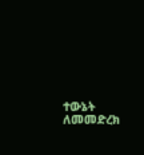ተውኔት ለመመድረክ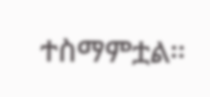ተስማምቷል።